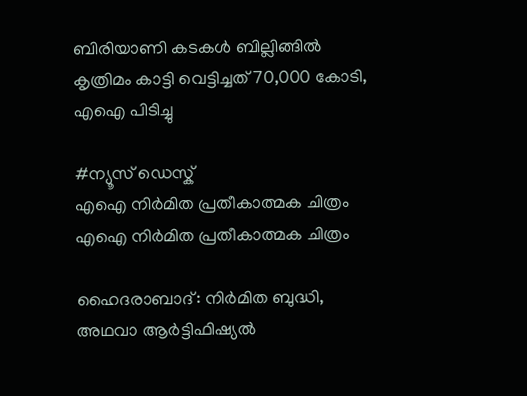ബിരിയാണി കടകൾ ബില്ലിങ്ങിൽ കൃത്രിമം കാട്ടി വെട്ടിച്ചത് 70,000 കോടി, എഐ പിടിച്ചു

#ന്യൂസ് ഡെസ്ക്
എഐ നിര്‍മിത പ്രതീകാത്മക ചിത്രം
എഐ നിര്‍മിത പ്രതീകാത്മക ചിത്രം

ഹൈദരാബാദ്: നിർമിത ബുദ്ധി, അഥവാ ആർട്ടിഫിഷ്യൽ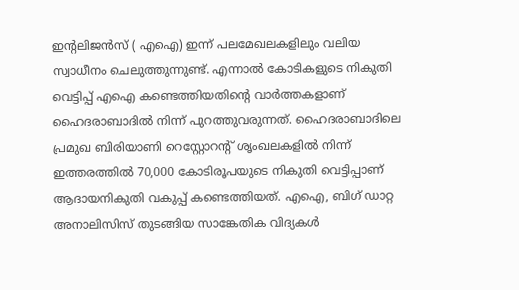ഇന്റലിജൻസ് ( എഐ) ഇന്ന് പലമേഖലകളിലും വലിയ സ്വാധീനം ചെലുത്തുന്നുണ്ട്. എന്നാൽ കോടികളുടെ നികുതി വെട്ടിപ്പ് എഐ കണ്ടെത്തിയതിന്റെ വാർത്തകളാണ് ഹൈദരാബാദിൽ നിന്ന് പുറത്തുവരുന്നത്. ഹൈദരാബാദിലെ പ്രമുഖ ബിരിയാണി റെസ്റ്റോറന്റ് ശൃംഖലകളിൽ നിന്ന് ഇത്തരത്തിൽ 70,000 കോടിരൂപയുടെ നികുതി വെട്ടിപ്പാണ് ആദായനികുതി വകുപ്പ് കണ്ടെത്തിയത്. എഐ, ബിഗ് ഡാറ്റ അനാലിസിസ് തുടങ്ങിയ സാങ്കേതിക വിദ്യകൾ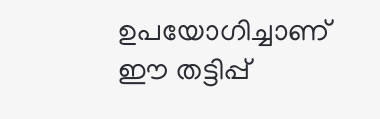ഉപയോഗിച്ചാണ് ഈ തട്ടിപ്പ്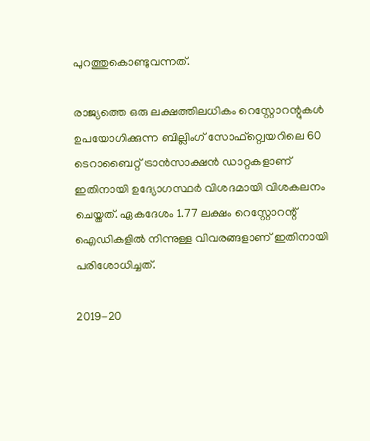പുറത്തുകൊണ്ടുവന്നത്.

രാജ്യത്തെ ഒരു ലക്ഷത്തിലധികം റെസ്റ്റോറന്റുകൾ ഉപയോഗിക്കുന്ന ബില്ലിംഗ് സോഫ്റ്റ്വെയറിലെ 60 ടെറാബൈറ്റ് ട്രാൻസാക്ഷൻ ഡാറ്റകളാണ് ഇതിനായി ഉദ്യോഗസ്ഥർ വിശദമായി വിശകലനം ചെയ്തത്. ഏകദേശം 1.77 ലക്ഷം റെസ്റ്റോറന്റ് ഐഡികളിൽ നിന്നുള്ള വിവരങ്ങളാണ് ഇതിനായി പരിശോധിച്ചത്.

2019-20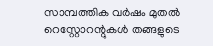സാമ്പത്തിക വർഷം മുതൽ റെസ്റ്റോറന്റുകൾ തങ്ങളുടെ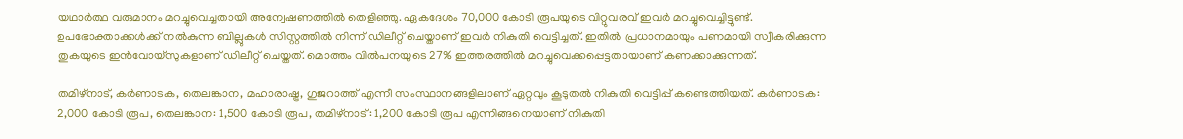യഥാർത്ഥ വരുമാനം മറച്ചുവെച്ചതായി അന്വേഷണത്തിൽ തെളിഞ്ഞു. ഏകദേശം 70,000 കോടി രൂപയുടെ വിറ്റുവരവ് ഇവർ മറച്ചുവെച്ചിട്ടുണ്ട്. ഉപഭോക്താക്കൾക്ക് നൽകുന്ന ബില്ലുകൾ സിസ്റ്റത്തിൽ നിന്ന് ഡിലീറ്റ് ചെയ്താണ് ഇവർ നികുതി വെട്ടിച്ചത്. ഇതിൽ പ്രധാനമായും പണമായി സ്വീകരിക്കുന്ന തുകയുടെ ഇൻവോയ്‌സുകളാണ് ഡിലീറ്റ് ചെയ്തത്. മൊത്തം വിൽപനയുടെ 27% ഇത്തരത്തിൽ മറച്ചുവെക്കപ്പെട്ടതായാണ് കണക്കാക്കുന്നത്.

തമിഴ്നാട്, കർണാടക, തെലങ്കാന, മഹാരാഷ്ട്ര, ഗുജറാത്ത് എന്നീ സംസ്ഥാനങ്ങളിലാണ് ഏറ്റവും കൂടുതൽ നികുതി വെട്ടിപ്പ് കണ്ടെത്തിയത്. കർണാടക: 2,000 കോടി രൂപ, തെലങ്കാന: 1,500 കോടി രൂപ, തമിഴ്നാട്: 1,200 കോടി രൂപ എന്നിങ്ങനെയാണ് നികുതി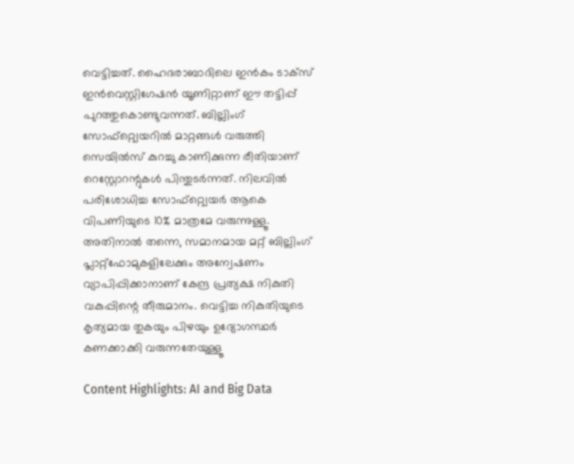വെട്ടിച്ചത്. ഹൈദരാബാദിലെ ഇൻകം ടാക്‌സ് ഇൻവെസ്റ്റിഗേഷൻ യൂണിറ്റാണ് ഈ തട്ടിപ്പ് പുറത്തുകൊണ്ടുവന്നത്. ബില്ലിംഗ് സോഫ്റ്റ്വെയറിൽ മാറ്റങ്ങൾ വരുത്തി സെയിൽസ് കുറച്ചു കാണിക്കുന്ന രീതിയാണ് റെസ്റ്റോറന്റുകൾ പിന്തുടർന്നത്. നിലവിൽ പരിശോധിച്ച സോഫ്റ്റ്വെയർ ആകെ വിപണിയുടെ 10% മാത്രമേ വരുന്നുള്ളൂ. അതിനാൽ തന്നെ, സമാനമായ മറ്റ് ബില്ലിംഗ് പ്ലാറ്റ്ഫോമുകളിലേക്കും അന്വേഷണം വ്യാപിപ്പിക്കാനാണ് കേന്ദ്ര പ്രത്യക്ഷ നികുതി വകുപ്പിന്റെ തീരുമാനം. വെട്ടിച്ച നികുതിയുടെ കൃത്യമായ തുകയും പിഴയും ഉദ്യോഗസ്ഥർ കണക്കാക്കി വരുന്നതേയുള്ളൂ

Content Highlights: AI and Big Data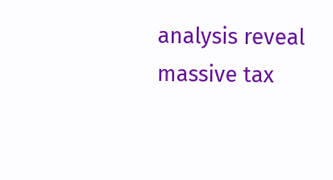analysis reveal massive tax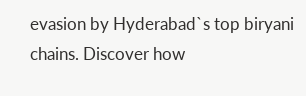evasion by Hyderabad`s top biryani chains. Discover how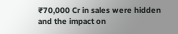₹70,000 Cr in sales were hidden and the impact on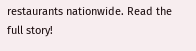restaurants nationwide. Read the full story!